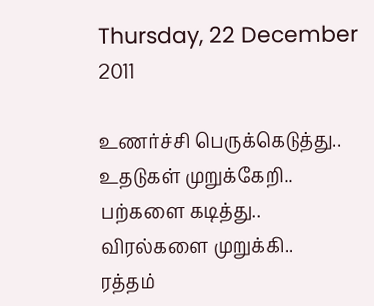Thursday, 22 December 2011

உணர்ச்சி பெருக்கெடுத்து..
உதடுகள் முறுக்கேறி..
பற்களை கடித்து..
விரல்களை முறுக்கி..
ரத்தம்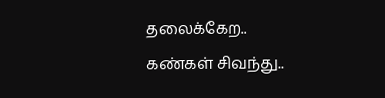தலைக்கேற..
கண்கள் சிவந்து..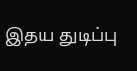இதய துடிப்பு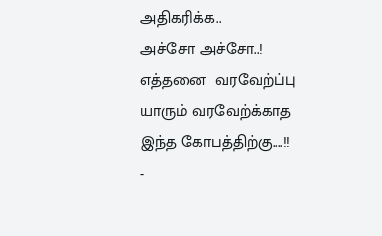அதிகரிக்க..
அச்சோ அச்சோ..!
எத்தனை  வரவேற்ப்பு
யாரும் வரவேற்க்காத
இந்த கோபத்திற்கு....!!
-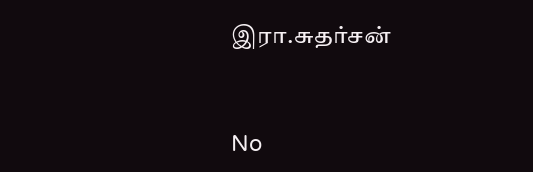இரா.சுதர்சன்


No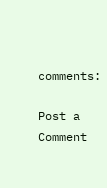comments:

Post a Comment